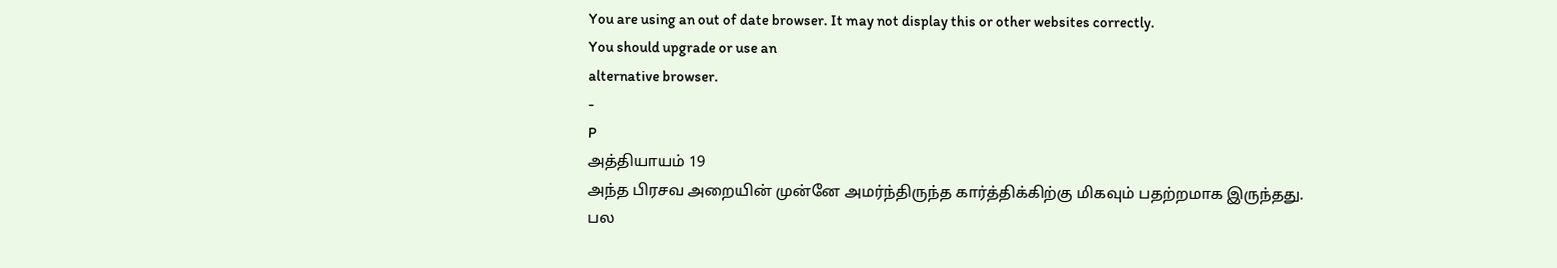You are using an out of date browser. It may not display this or other websites correctly.
You should upgrade or use an
alternative browser.
-
P
அத்தியாயம் 19
அந்த பிரசவ அறையின் முன்னே அமர்ந்திருந்த கார்த்திக்கிற்கு மிகவும் பதற்றமாக இருந்தது.
பல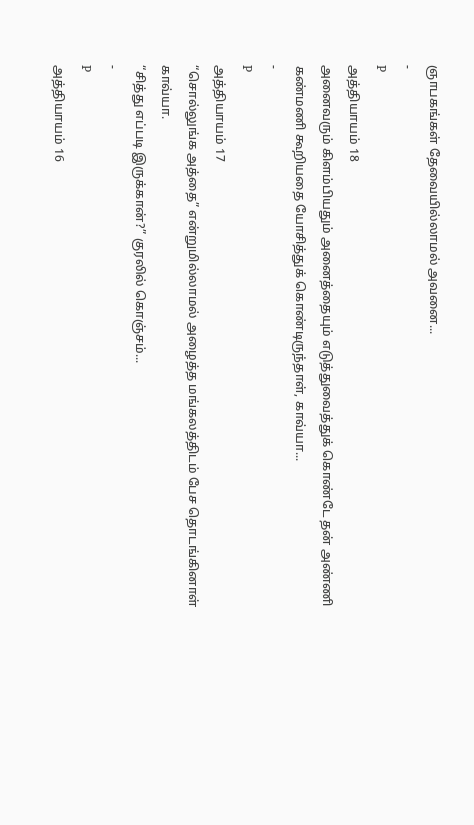ஞாபகங்கள் தேவையில்லாமல் அவனை...
-
P
அத்தியாயம் 18
அனைவரும் கிளம்பியதும் அனைத்தையும் எடுத்துவைத்துக் கொண்டே தன் அண்ணி கண்மணி கூறியதை யோசித்துக் கொண்டிருந்தாள், காவ்யா...
-
P
அத்தியாயம் 17
“சொல்லுங்க அத்தை” என்றுமில்லாமல் அழைத்த மங்கலத்திடம் பேச தொடங்கினாள் காவ்யா.
“சித்து எப்படி இருக்கான்?” குரலில் கொஞ்சம்...
-
P
அத்தியாயம் 16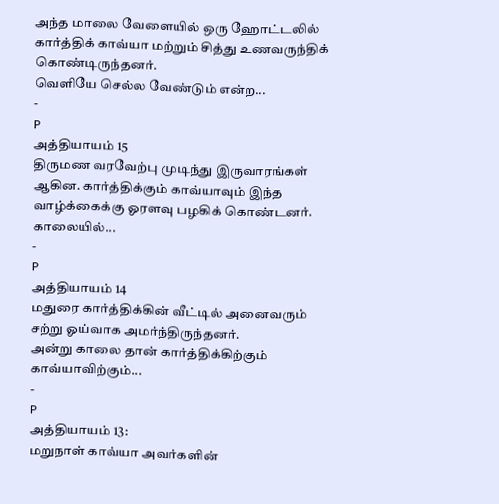அந்த மாலை வேளையில் ஒரு ஹோட்டலில் கார்த்திக் காவ்யா மற்றும் சித்து உணவருந்திக் கொண்டிருந்தனர்.
வெளியே செல்ல வேண்டும் என்ற...
-
P
அத்தியாயம் 15
திருமண வரவேற்பு முடிந்து இருவாரங்கள் ஆகின. கார்த்திக்கும் காவ்யாவும் இந்த வாழ்க்கைக்கு ஓரளவு பழகிக் கொண்டனர்.
காலையில்...
-
P
அத்தியாயம் 14
மதுரை கார்த்திக்கின் வீட்டில் அனைவரும் சற்று ஓய்வாக அமர்ந்திருந்தனர்.
அன்று காலை தான் கார்த்திக்கிற்கும் காவ்யாவிற்கும்...
-
P
அத்தியாயம் 13:
மறுநாள் காவ்யா அவர்களின்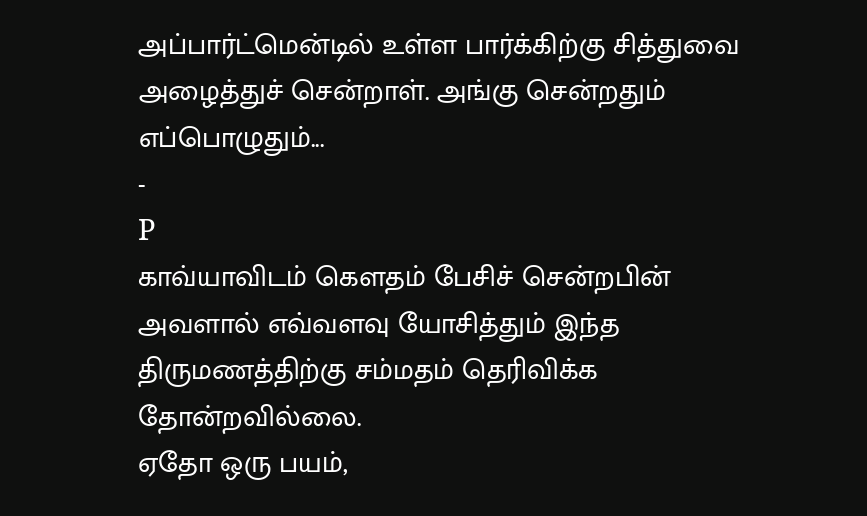அப்பார்ட்மென்டில் உள்ள பார்க்கிற்கு சித்துவை அழைத்துச் சென்றாள். அங்கு சென்றதும் எப்பொழுதும்...
-
P
காவ்யாவிடம் கௌதம் பேசிச் சென்றபின் அவளால் எவ்வளவு யோசித்தும் இந்த திருமணத்திற்கு சம்மதம் தெரிவிக்க தோன்றவில்லை.
ஏதோ ஒரு பயம்,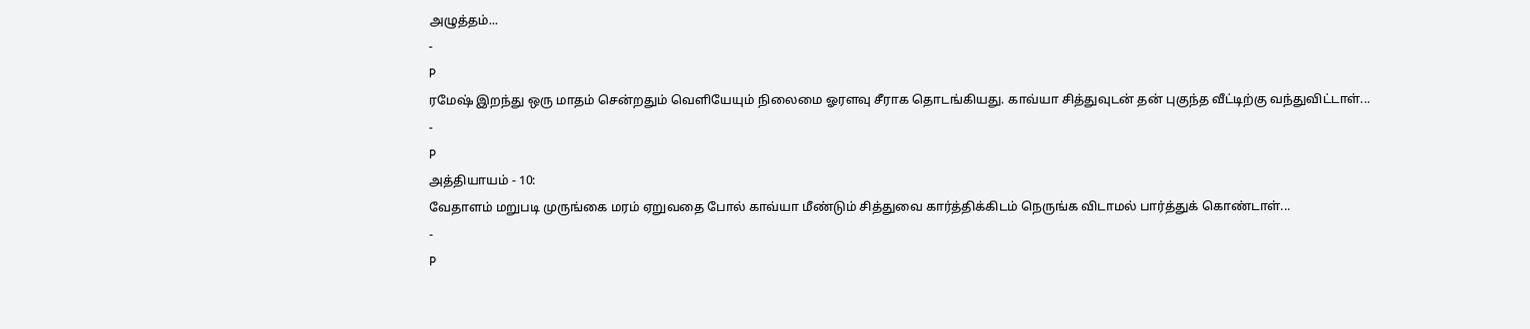அழுத்தம்...
-
P
ரமேஷ் இறந்து ஒரு மாதம் சென்றதும் வெளியேயும் நிலைமை ஓரளவு சீராக தொடங்கியது. காவ்யா சித்துவுடன் தன் புகுந்த வீட்டிற்கு வந்துவிட்டாள்...
-
P
அத்தியாயம் - 10:
வேதாளம் மறுபடி முருங்கை மரம் ஏறுவதை போல் காவ்யா மீண்டும் சித்துவை கார்த்திக்கிடம் நெருங்க விடாமல் பார்த்துக் கொண்டாள்...
-
P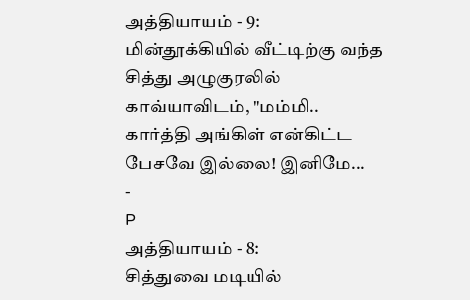அத்தியாயம் - 9:
மின்தூக்கியில் வீட்டிற்கு வந்த சித்து அழுகுரலில் காவ்யாவிடம், "மம்மி.. கார்த்தி அங்கிள் என்கிட்ட பேசவே இல்லை! இனிமே...
-
P
அத்தியாயம் - 8:
சித்துவை மடியில்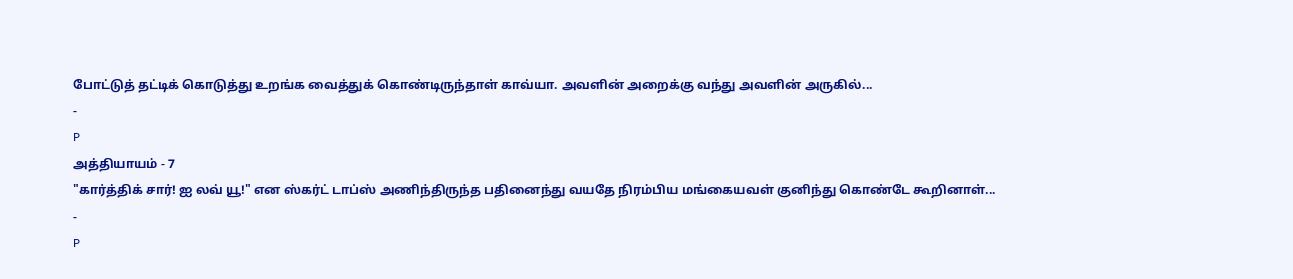போட்டுத் தட்டிக் கொடுத்து உறங்க வைத்துக் கொண்டிருந்தாள் காவ்யா. அவளின் அறைக்கு வந்து அவளின் அருகில்...
-
P
அத்தியாயம் - 7
"கார்த்திக் சார்! ஐ லவ் யூ!" என ஸ்கர்ட் டாப்ஸ் அணிந்திருந்த பதினைந்து வயதே நிரம்பிய மங்கையவள் குனிந்து கொண்டே கூறினாள்...
-
P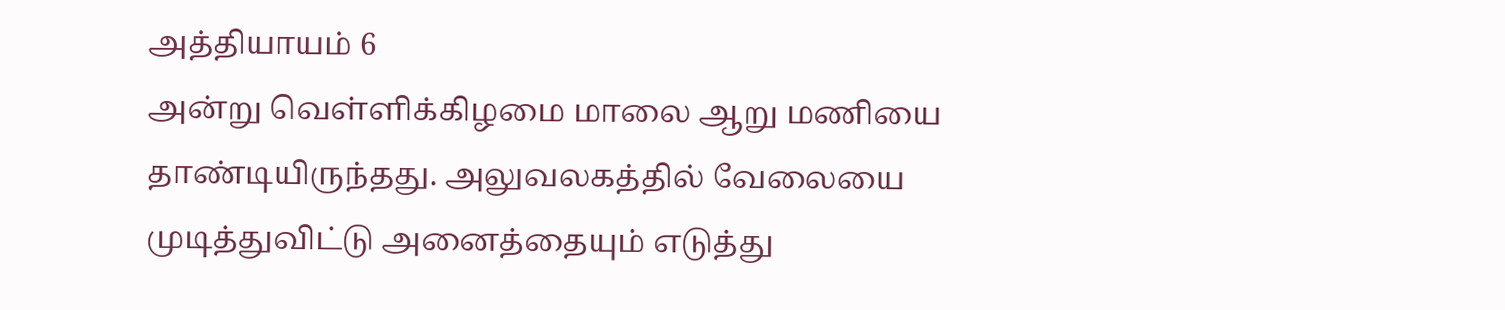அத்தியாயம் 6
அன்று வெள்ளிக்கிழமை மாலை ஆறு மணியை தாண்டியிருந்தது. அலுவலகத்தில் வேலையை முடித்துவிட்டு அனைத்தையும் எடுத்து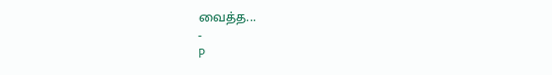வைத்த...
-
P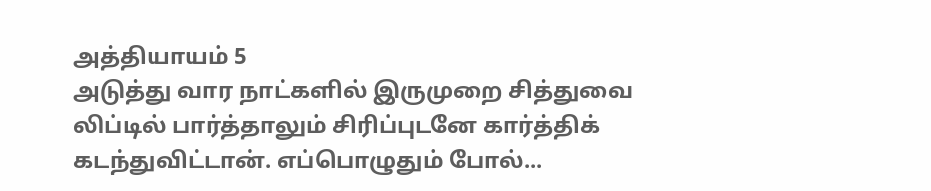அத்தியாயம் 5
அடுத்து வார நாட்களில் இருமுறை சித்துவை லிப்டில் பார்த்தாலும் சிரிப்புடனே கார்த்திக் கடந்துவிட்டான். எப்பொழுதும் போல்...